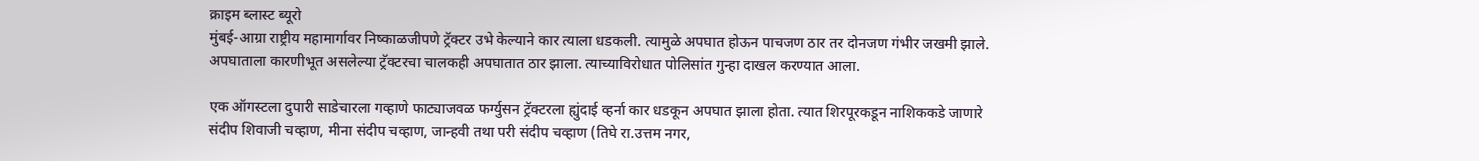क्राइम ब्लास्ट ब्यूरो
मुंबई-आग्रा राष्ट्रीय महामार्गावर निष्काळजीपणे ट्रॅक्टर उभे केल्याने कार त्याला धडकली. त्यामुळे अपघात होऊन पाचजण ठार तर दोनजण गंभीर जखमी झाले. अपघाताला कारणीभूत असलेल्या ट्रॅक्टरचा चालकही अपघातात ठार झाला. त्याच्याविरोधात पोलिसांत गुन्हा दाखल करण्यात आला.

एक ऑगस्टला दुपारी साडेचारला गव्हाणे फाट्याजवळ फर्ग्युसन ट्रॅक्टरला ह्युंदाई व्हर्ना कार धडकून अपघात झाला होता. त्यात शिरपूरकडून नाशिककडे जाणारे संदीप शिवाजी चव्हाण, मीना संदीप चव्हाण, जान्हवी तथा परी संदीप चव्हाण (तिघे रा.उत्तम नगर,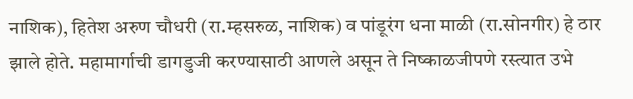नाशिक), हितेश अरुण चौधरी (रा.म्हसरुळ, नाशिक) व पांडूरंग धना माळी (रा.सोनगीर) हे ठार झाले होते. महामार्गाची डागडुजी करण्यासाठी आणले असून ते निष्काळजीपणे रस्त्यात उभे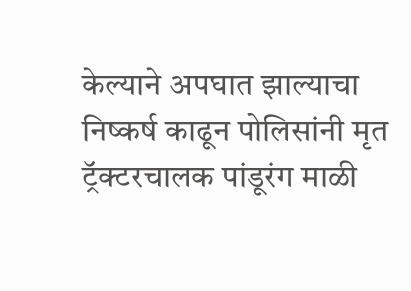केल्याने अपघात झाल्याचा निष्कर्ष काढून पोलिसांनी मृत ट्रॅक्टरचालक पांडूरंग माळी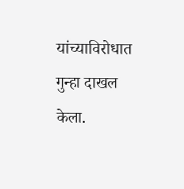यांच्याविरोधात गुन्हा दाखल केला.